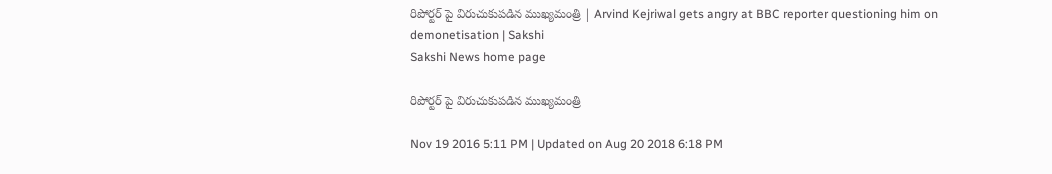రిపోర్టర్ పై విరుచుకుపడిన ముఖ్యమంత్రి | Arvind Kejriwal gets angry at BBC reporter questioning him on demonetisation | Sakshi
Sakshi News home page

రిపోర్టర్ పై విరుచుకుపడిన ముఖ్యమంత్రి

Nov 19 2016 5:11 PM | Updated on Aug 20 2018 6:18 PM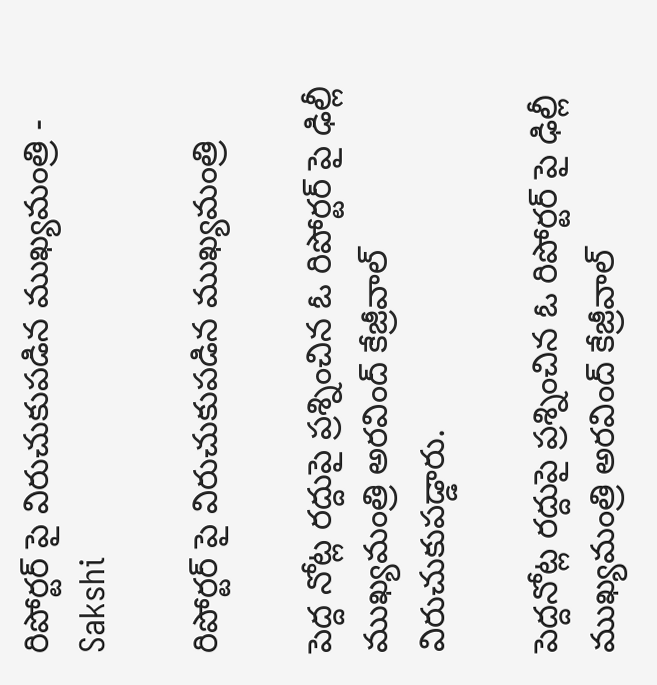రిపోర్టర్ పై విరుచుకుపడిన ముఖ్యమంత్రి - Sakshi

రిపోర్టర్ పై విరుచుకుపడిన ముఖ్యమంత్రి

పెద్ద నోట్ల రద్దుపై ప్రశ్నించిన ఓ రిపోర్టర్ పై ఢిల్లీ ముఖ్యమంత్రి అరవింద్ కేజ్రీవాల్ విరుచుకుపడ్డారు.

పెద్దనోట్ల రద్దుపై ప్రశ్నించిన ఓ రిపోర్టర్ పై ఢిల్లీ ముఖ్యమంత్రి అరవింద్ కేజ్రీవాల్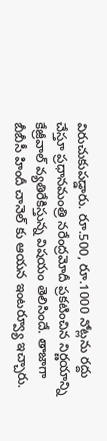విరుచుకుపడ్డారు. రూ.500, రూ.1000 నోట్లను రద్దు చేస్తూ ప్రధానమంత్రి నరేంద్రమోదీ ప్రకటించిన నిర్ణయాన్ని కేజ్రీవాల్ వ్యతిరేకిస్తున్న విషయం తెలిసిందే. తాజాగా బీబీసీ హిందీ చానెల్ కు ఆయన ఇంటర్వ్యూ ఇచ్చారు.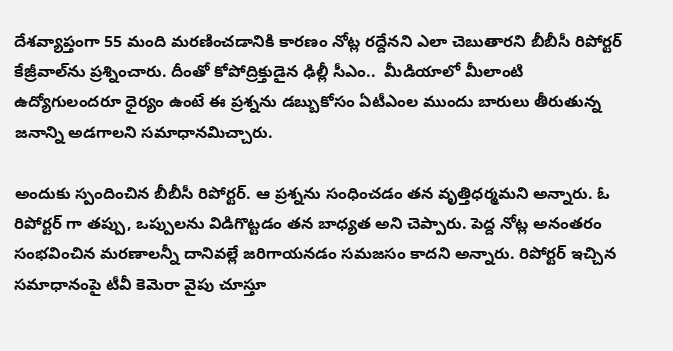దేశవ్యాప్తంగా 55 మంది మరణించడానికి కారణం నోట్ల రద్దేనని ఎలా చెబుతారని బీబీసీ రిపోర్టర్ కేజ్రీవాల్‌ను ప్రశ్నించారు. దీంతో కోపోద్రిక్తుడైన ఢిల్లీ సీఎం..  మీడియాలో మీలాంటి ఉద్యోగులందరూ ధైర్యం ఉంటే ఈ ప్రశ్నను డబ్బుకోసం ఏటీఎంల ముందు బారులు తీరుతున్న జనాన్ని అడగాలని సమాధానమిచ్చారు.

అందుకు స్పందించిన బీబీసీ రిపోర్టర్. ఆ ప్రశ్నను సంధించడం తన వృత్తిధర్మమని అన్నారు. ఓ రిపోర్టర్ గా తప్పు, ఒప్పులను విడిగొట్టడం తన బాధ్యత అని చెప్పారు. పెద్ద నోట్ల అనంతరం సంభవించిన మరణాలన్నీ దానివల్లే జరిగాయనడం సమజసం కాదని అన్నారు. రిపోర్టర్ ఇచ్చిన సమాధానంపై టీవీ కెమెరా వైపు చూస్తూ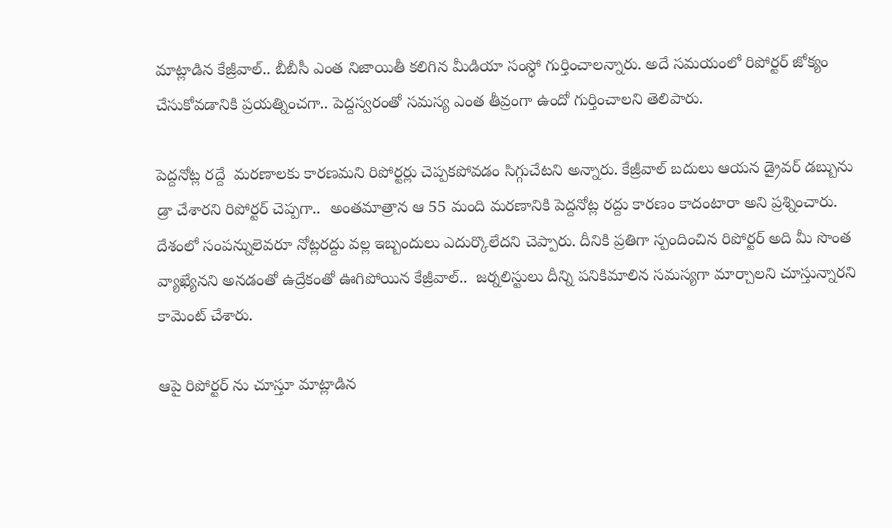మాట్లాడిన కేజ్రీవాల్.. బీబీసీ ఎంత నిజాయితీ కలిగిన మీడియా సంస్ధో గుర్తించాలన్నారు. అదే సమయంలో రిపోర్టర్ జోక్యం చేసుకోవడానికి ప్రయత్నించగా.. పెద్దస్వరంతో సమస్య ఎంత తీవ్రంగా ఉందో గుర్తించాలని తెలిపారు.

పెద్దనోట్ల రద్దే  మరణాలకు కారణమని రిపోర్టర్లు చెప్పకపోవడం సిగ్గుచేటని అన్నారు. కేజ్రీవాల్ బదులు ఆయన డ్రైవర్ డబ్బును డ్రా చేశారని రిపోర్టర్ చెప్పగా..  అంతమాత్రాన ఆ 55 మంది మరణానికి పెద్దనోట్ల రద్దు కారణం కాదంటారా అని ప్రశ్నించారు. దేశంలో సంపన్నులెవరూ నోట్లరద్దు వల్ల ఇబ్బందులు ఎదుర్కొలేదని చెప్పారు. దీనికి ప్రతిగా స్పందించిన రిపోర్టర్ అది మీ సొంత వ్యాఖ్యేనని అనడంతో ఉద్రేకంతో ఊగిపోయిన కేజ్రీవాల్..  జర్నలిస్టులు దీన్ని పనికిమాలిన సమస్యగా మార్చాలని చూస్తున్నారని కామెంట్ చేశారు.

ఆపై రిపోర్టర్ ను చూస్తూ మాట్లాడిన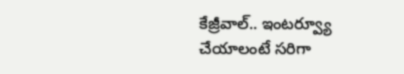కేజ్రీవాల్.. ఇంటర్వ్యూ చేయాలంటే సరిగా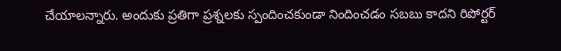చేయాలన్నారు. అందుకు ప్రతిగా ప్రశ్నలకు స్పందించకుండా నిందించడం సబబు కాదని రిపోర్టర్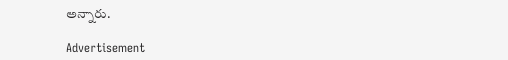అన్నారు.

Advertisement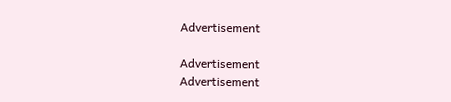Advertisement

Advertisement
Advertisement